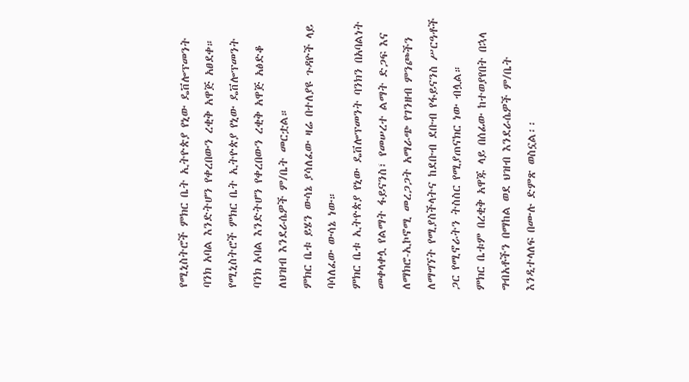የሚኒስትሮች ምክር ቤት ኢትዮጵያ የኒው ዴቨሎፕመንት ባንክ አባል እንድትሆን የቀረበውን ረቂቅ አዋጅ አፀደቀ።
የሚኒስትሮች ምክር ቤት ኢትዮጵያ የኒው ዴቨሎፕመንት ባንክ አባል እንድትሆን የቀረበውን ረቂቅ አዋጅ አፅድቆ ለህዝብ እንደራሴዎች ም/ቤት መርቷል።
ምክር ቤቱ ይሄን ውሳኔ ያሳለፈው ዛሬ በተለያዩ ጉዳዮች ላይ ባሳለፈው ውሳኔ ነው።
ምክር ቤቱ ኢትዮጵያ የኒው ዴቨሎፕመንት ባንክን በአባልነት መቀላቀሏ የልማት ፋይናንስ፣ የመሠረተ ልማት ድጋፍ እና ለማክሮ-ኢኮኖሚ መረጋጋት አማራጭ የገንዘብ ምንጮችን ለማግኘት የሚያስችላትና ከደቡብ ደቡብ የፋይናንስ ሥርዓቶች ጋር የሚኖራትን ትስስር የሚያጠናክር ነው ብሏል።
ምክር ቤቱም በረቂቅ አዋጁ ላይ በሰፊው ከተወያየበት በኋላ ግብአቶችን በማከል ወደ ህዝብ እንደራሴዎች ም/ቤት እንዲተላለፍ በሙሉ ድምጽ ወስኗል፡፡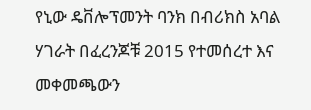የኒው ዴቨሎፕመንት ባንክ በብሪክስ አባል ሃገራት በፈረንጆቹ 2015 የተመሰረተ እና መቀመጫውን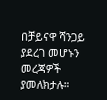በቻይናዋ ሻንጋይ ያደረገ መሆኑን መረጃዎች ያመለክታሉ።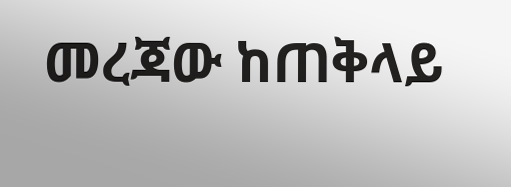መረጃው ከጠቅላይ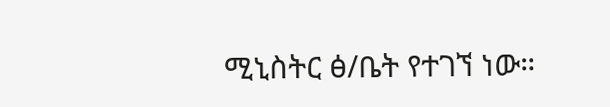ሚኒስትር ፅ/ቤት የተገኘ ነው።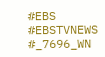#EBS
#EBSTVNEWS
#_7696_WN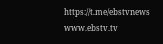https://t.me/ebstvnews
www.ebstv.tv